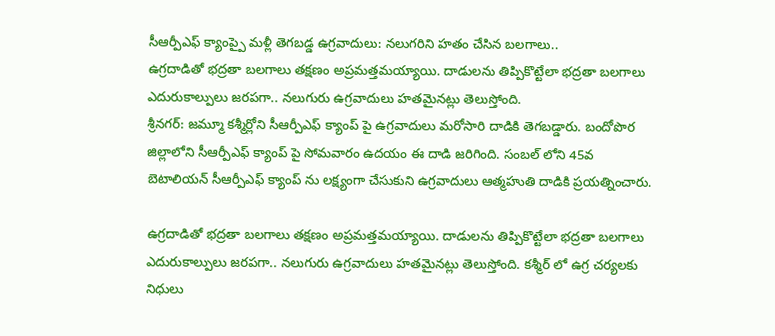సీఆర్పీఎఫ్ క్యాంప్పై మళ్లీ తెగబడ్డ ఉగ్రవాదులు: నలుగరిని హతం చేసిన బలగాలు..
ఉగ్రదాడితో భద్రతా బలగాలు తక్షణం అప్రమత్తమయ్యాయి. దాడులను తిప్పికొట్టేలా భద్రతా బలగాలు ఎదురుకాల్పులు జరపగా.. నలుగురు ఉగ్రవాదులు హతమైనట్లు తెలుస్తోంది.
శ్రీనగర్: జమ్మూ కశ్మీర్లోని సీఆర్పీఎఫ్ క్యాంప్ పై ఉగ్రవాదులు మరోసారి దాడికి తెగబడ్డారు. బందోపొర జిల్లాలోని సీఆర్పీఎఫ్ క్యాంప్ పై సోమవారం ఉదయం ఈ దాడి జరిగింది. సంబల్ లోని 45వ బెటాలియన్ సీఆర్పీఎఫ్ క్యాంప్ ను లక్ష్యంగా చేసుకుని ఉగ్రవాదులు ఆత్మహుతి దాడికి ప్రయత్నించారు.

ఉగ్రదాడితో భద్రతా బలగాలు తక్షణం అప్రమత్తమయ్యాయి. దాడులను తిప్పికొట్టేలా భద్రతా బలగాలు ఎదురుకాల్పులు జరపగా.. నలుగురు ఉగ్రవాదులు హతమైనట్లు తెలుస్తోంది. కశ్మీర్ లో ఉగ్ర చర్యలకు నిధులు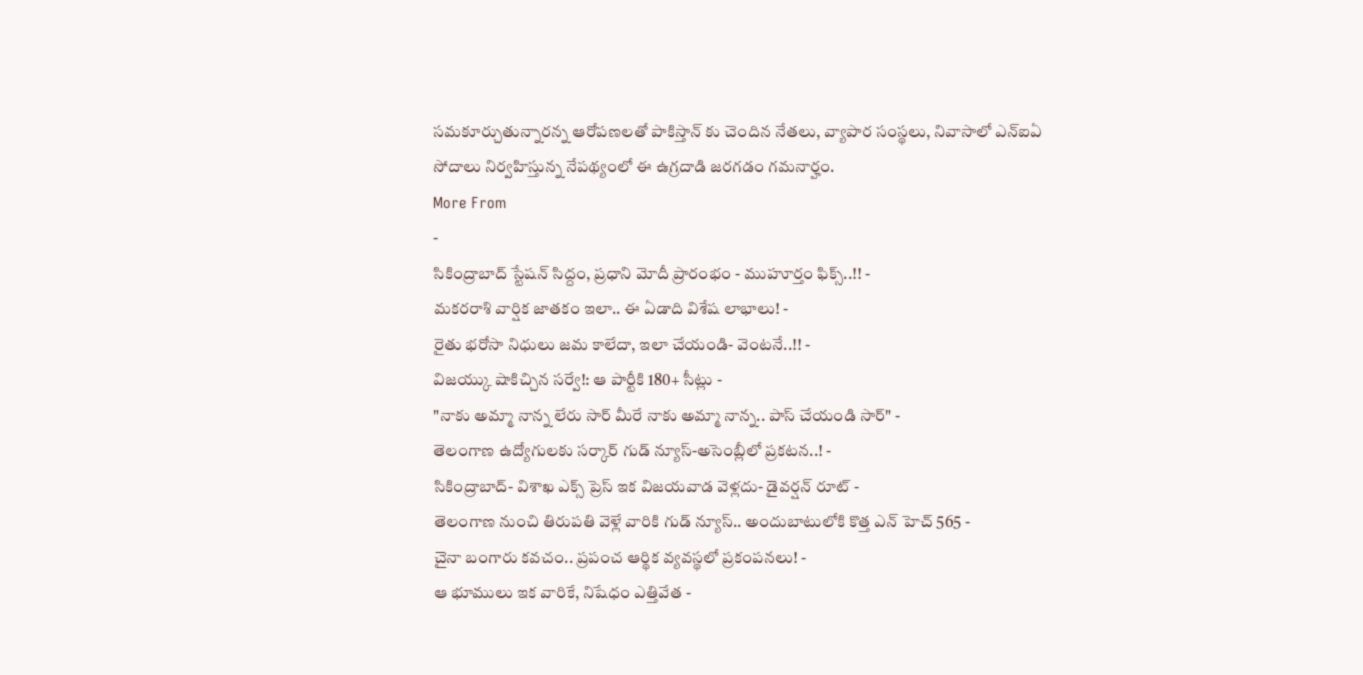సమకూర్చుతున్నారన్న ఆరోపణలతో పాకిస్తాన్ కు చెందిన నేతలు, వ్యాపార సంస్థలు, నివాసాలో ఎన్ఐఏ సోదాలు నిర్వహిస్తున్న నేపథ్యంలో ఈ ఉగ్రదాడి జరగడం గమనార్హం.
More From
-
సికింద్రాబాద్ స్టేషన్ సిద్దం, ప్రధాని మోదీ ప్రారంభం - ముహూర్తం ఫిక్స్..!! -
మకరరాశి వార్షిక జాతకం ఇలా.. ఈ ఏడాది విశేష లాభాలు! -
రైతు భరోసా నిధులు జమ కాలేదా, ఇలా చేయండి- వెంటనే..!! -
విజయ్కు షాకిచ్చిన సర్వే!: ఆ పార్టీకి 180+ సీట్లు -
"నాకు అమ్మా నాన్న లేరు సార్ మీరే నాకు అమ్మా నాన్న.. పాస్ చేయండి సార్" -
తెలంగాణ ఉద్యోగులకు సర్కార్ గుడ్ న్యూస్-అసెంబ్లీలో ప్రకటన..! -
సికింద్రాబాద్- విశాఖ ఎక్స్ ప్రెస్ ఇక విజయవాడ వెళ్లదు- డైవర్షన్ రూట్ -
తెలంగాణ నుంచి తిరుపతి వెళ్లే వారికి గుడ్ న్యూస్.. అందుబాటులోకి కొత్త ఎన్ హెచ్ 565 -
చైనా బంగారు కవచం.. ప్రపంచ ఆర్థిక వ్యవస్థలో ప్రకంపనలు! -
ఆ భూములు ఇక వారికే, నిషేధం ఎత్తివేత -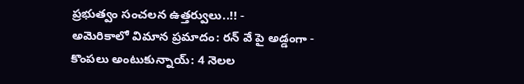ప్రభుత్వం సంచలన ఉత్తర్వులు..!! -
అమెరికాలో విమాన ప్రమాదం: రన్ వే పై అడ్డంగా -
కొంపలు అంటుకున్నాయ్: 4 నెలల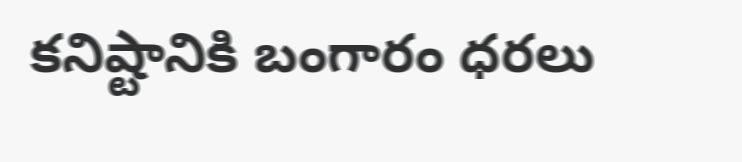కనిష్టానికి బంగారం ధరలు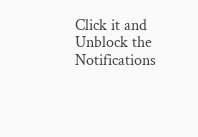Click it and Unblock the Notifications